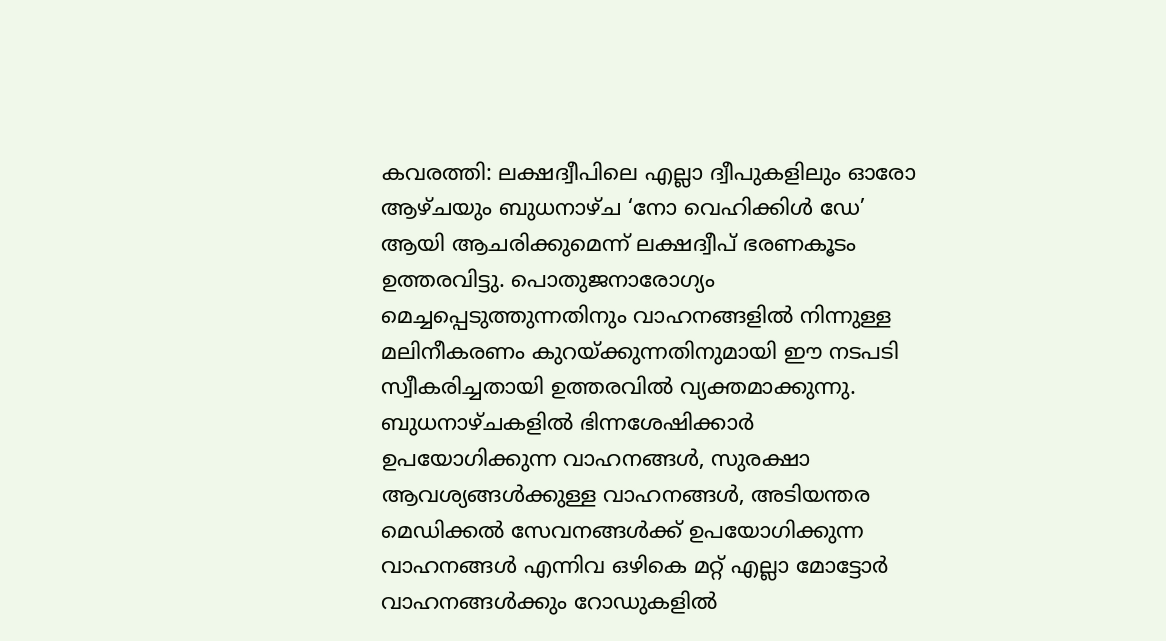കവരത്തി: ലക്ഷദ്വീപിലെ എല്ലാ ദ്വീപുകളിലും ഓരോ ആഴ്ചയും ബുധനാഴ്ച ‘നോ വെഹിക്കിൾ ഡേ’ ആയി ആചരിക്കുമെന്ന് ലക്ഷദ്വീപ് ഭരണകൂടം ഉത്തരവിട്ടു. പൊതുജനാരോഗ്യം മെച്ചപ്പെടുത്തുന്നതിനും വാഹനങ്ങളിൽ നിന്നുള്ള മലിനീകരണം കുറയ്ക്കുന്നതിനുമായി ഈ നടപടി സ്വീകരിച്ചതായി ഉത്തരവിൽ വ്യക്തമാക്കുന്നു.
ബുധനാഴ്ചകളിൽ ഭിന്നശേഷിക്കാർ ഉപയോഗിക്കുന്ന വാഹനങ്ങൾ, സുരക്ഷാ ആവശ്യങ്ങൾക്കുള്ള വാഹനങ്ങൾ, അടിയന്തര മെഡിക്കൽ സേവനങ്ങൾക്ക് ഉപയോഗിക്കുന്ന വാഹനങ്ങൾ എന്നിവ ഒഴികെ മറ്റ് എല്ലാ മോട്ടോർ വാഹനങ്ങൾക്കും റോഡുകളിൽ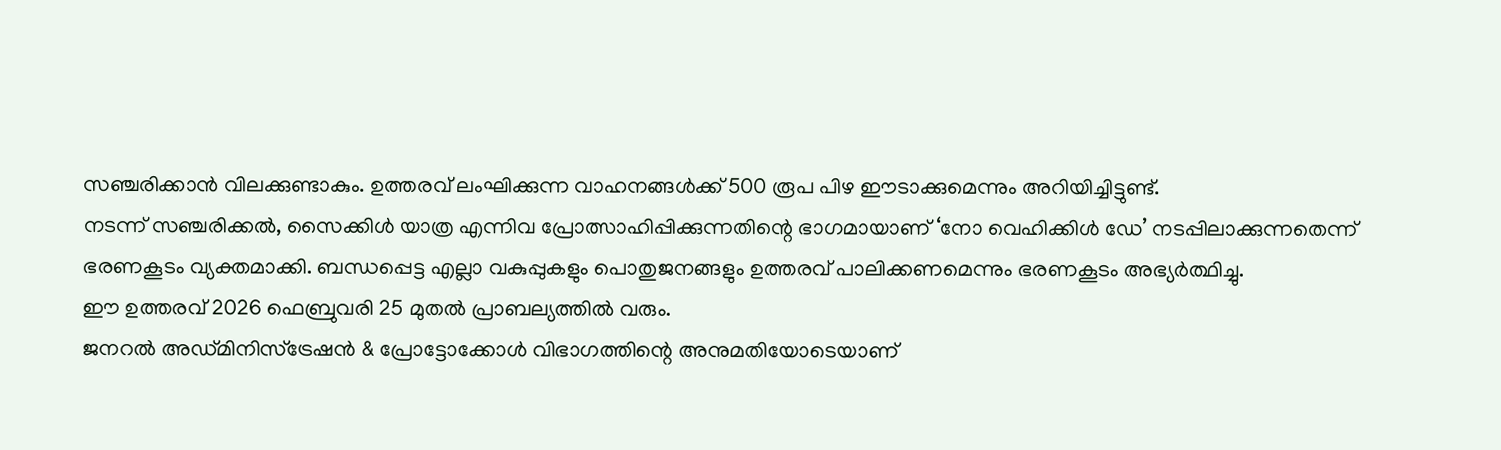സഞ്ചരിക്കാൻ വിലക്കുണ്ടാകും. ഉത്തരവ് ലംഘിക്കുന്ന വാഹനങ്ങൾക്ക് 500 രൂപ പിഴ ഈടാക്കുമെന്നും അറിയിച്ചിട്ടുണ്ട്.
നടന്ന് സഞ്ചരിക്കൽ, സൈക്കിൾ യാത്ര എന്നിവ പ്രോത്സാഹിപ്പിക്കുന്നതിന്റെ ഭാഗമായാണ് ‘നോ വെഹിക്കിൾ ഡേ’ നടപ്പിലാക്കുന്നതെന്ന് ഭരണകൂടം വ്യക്തമാക്കി. ബന്ധപ്പെട്ട എല്ലാ വകുപ്പുകളും പൊതുജനങ്ങളും ഉത്തരവ് പാലിക്കണമെന്നും ഭരണകൂടം അഭ്യർത്ഥിച്ചു.
ഈ ഉത്തരവ് 2026 ഫെബ്രുവരി 25 മുതൽ പ്രാബല്യത്തിൽ വരും.
ജനറൽ അഡ്മിനിസ്ട്രേഷൻ & പ്രോട്ടോക്കോൾ വിഭാഗത്തിന്റെ അനുമതിയോടെയാണ്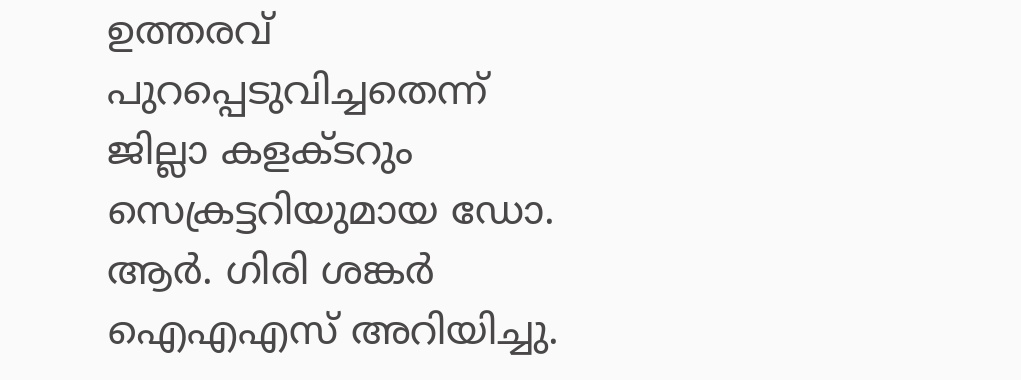ഉത്തരവ് പുറപ്പെടുവിച്ചതെന്ന് ജില്ലാ കളക്ടറും സെക്രട്ടറിയുമായ ഡോ. ആർ. ഗിരി ശങ്കർ ഐഎഎസ് അറിയിച്ചു.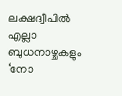ലക്ഷദ്വീപിൽ എല്ലാ ബുധനാഴ്ചകളും ‘നോ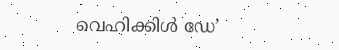വെഹിക്കിൾ ഡേ’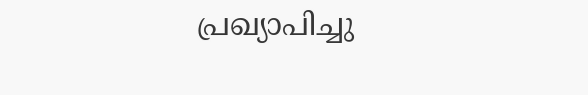പ്രഖ്യാപിച്ചു